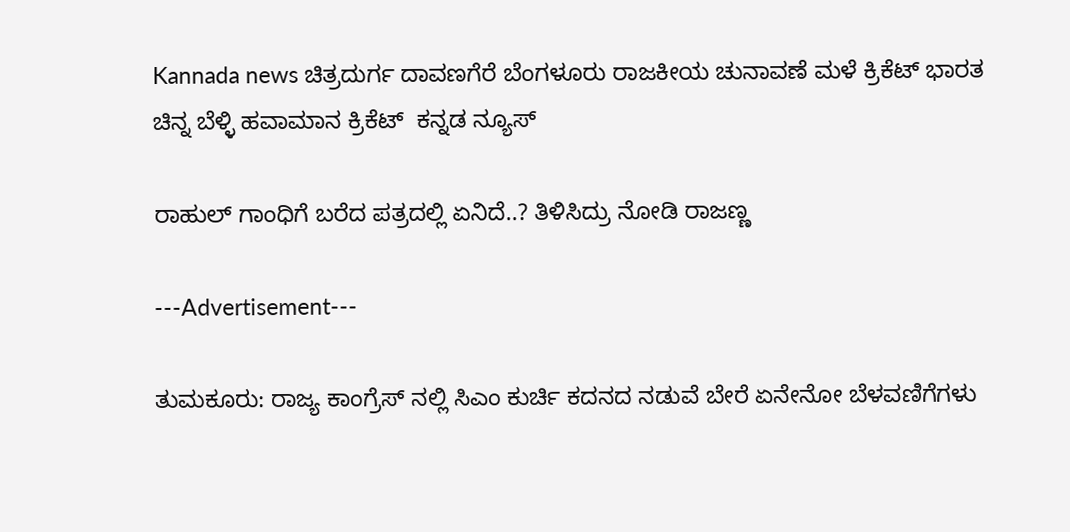Kannada news ಚಿತ್ರದುರ್ಗ ದಾವಣಗೆರೆ ಬೆಂಗಳೂರು ರಾಜಕೀಯ ಚುನಾವಣೆ ಮಳೆ ಕ್ರಿಕೆಟ್ ಭಾರತ ಚಿನ್ನ ಬೆಳ್ಳಿ ಹವಾಮಾನ ಕ್ರಿಕೆಟ್  ಕನ್ನಡ ನ್ಯೂಸ್

ರಾಹುಲ್ ಗಾಂಧಿಗೆ ಬರೆದ ಪತ್ರದಲ್ಲಿ ಏನಿದೆ..? ತಿಳಿಸಿದ್ರು ನೋಡಿ ರಾಜಣ್ಣ

---Advertisement---

ತುಮಕೂರು: ರಾಜ್ಯ ಕಾಂಗ್ರೆಸ್ ನಲ್ಲಿ ಸಿಎಂ ಕುರ್ಚಿ ಕದನದ ನಡುವೆ ಬೇರೆ ಏನೇನೋ ಬೆಳವಣಿಗೆಗಳು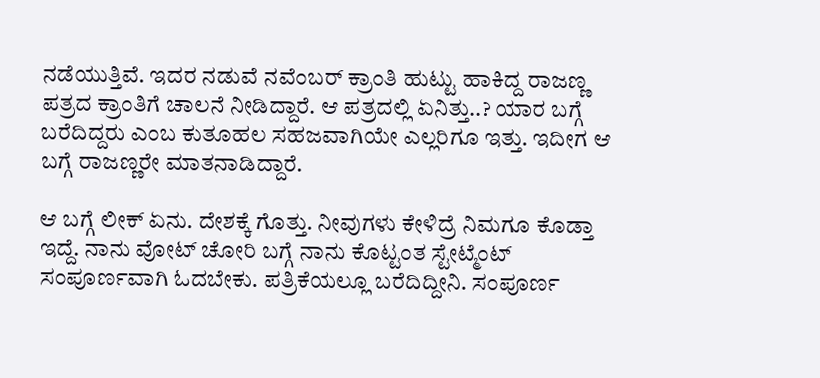ನಡೆಯುತ್ತಿವೆ. ಇದರ ನಡುವೆ ನವೆಂಬರ್ ಕ್ರಾಂತಿ ಹುಟ್ಟು ಹಾಕಿದ್ದ ರಾಜಣ್ಣ ಪತ್ರದ ಕ್ರಾಂತಿಗೆ ಚಾಲನೆ ನೀಡಿದ್ದಾರೆ. ಆ ಪತ್ರದಲ್ಲಿ ಏನಿತ್ತು..? ಯಾರ ಬಗ್ಗೆ ಬರೆದಿದ್ದರು ಎಂಬ ಕುತೂಹಲ ಸಹಜವಾಗಿಯೇ ಎಲ್ಲರಿಗೂ ಇತ್ತು. ಇದೀಗ ಆ ಬಗ್ಗೆ ರಾಜಣ್ಣರೇ ಮಾತನಾಡಿದ್ದಾರೆ.

ಆ ಬಗ್ಗೆ ಲೀಕ್ ಏನು. ದೇಶಕ್ಕೆ ಗೊತ್ತು. ನೀವುಗಳು ಕೇಳಿದ್ರೆ ನಿಮಗೂ ಕೊಡ್ತಾ ಇದ್ದೆ. ನಾನು ವೋಟ್ ಚೋರಿ ಬಗ್ಗೆ ನಾನು ಕೊಟ್ಟಂತ ಸ್ಟೇಟ್ಮೆಂಟ್ ಸಂಪೂರ್ಣವಾಗಿ ಓದಬೇಕು. ಪತ್ರಿಕೆಯಲ್ಲೂ ಬರೆದಿದ್ದೀನಿ. ಸಂಪೂರ್ಣ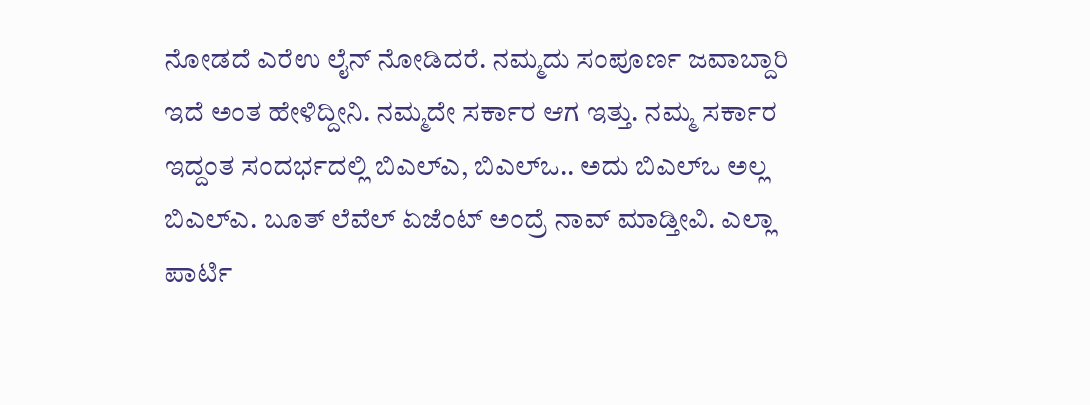ನೋಡದೆ ಎರೆಉ ಲೈನ್ ನೋಡಿದರೆ. ನಮ್ಮದು ಸಂಪೂರ್ಣ ಜವಾಬ್ದಾರಿ ಇದೆ ಅಂತ ಹೇಳಿದ್ದೀನಿ. ನಮ್ಮದೇ ಸರ್ಕಾರ ಆಗ ಇತ್ತು. ನಮ್ಮ ಸರ್ಕಾರ ಇದ್ದಂತ ಸಂದರ್ಭದಲ್ಲಿ ಬಿಎಲ್ಎ, ಬಿಎಲ್ಒ.. ಅದು ಬಿಎಲ್ಒ ಅಲ್ಲ ಬಿಎಲ್ಎ. ಬೂತ್ ಲೆವೆಲ್ ಏಜೆಂಟ್ ಅಂದ್ರೆ ನಾವ್ ಮಾಡ್ತೀವಿ. ಎಲ್ಲಾ ಪಾರ್ಟಿ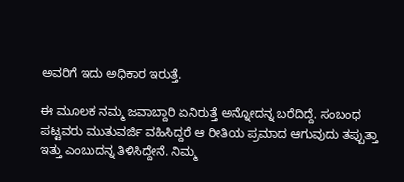ಅವರಿಗೆ ಇದು ಅಧಿಕಾರ ಇರುತ್ತೆ.

ಈ ಮೂಲಕ ನಮ್ಮ ಜವಾಬ್ದಾರಿ ಏನಿರುತ್ತೆ ಅನ್ನೋದನ್ನ ಬರೆದಿದ್ದೆ. ಸಂಬಂಧ ಪಟ್ಟವರು ಮುತುವರ್ಜಿ ವಹಿಸಿದ್ದರೆ ಆ ರೀತಿಯ ಪ್ರಮಾದ ಆಗುವುದು ತಪ್ಪುತ್ತಾ ಇತ್ತು ಎಂಬುದನ್ನ ತಿಳಿಸಿದ್ದೇನೆ. ನಿಮ್ಮ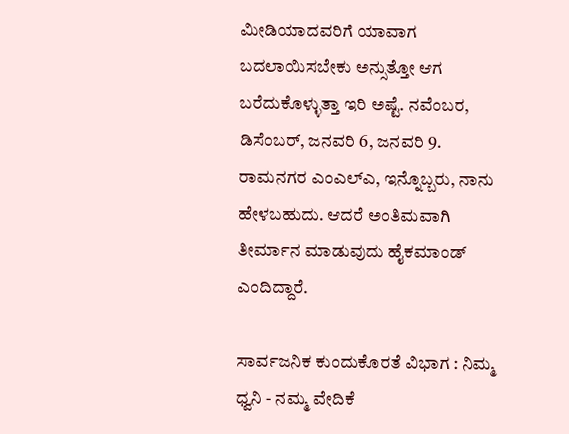ಮೀಡಿಯಾದವರಿಗೆ ಯಾವಾಗ ಬದಲಾಯಿಸಬೇಕು ಅನ್ಸುತ್ತೋ ಆಗ ಬರೆದುಕೊಳ್ಳುತ್ತಾ ಇರಿ ಅಷ್ಟೆ. ನವೆಂಬರ, ಡಿಸೆಂಬರ್, ಜನವರಿ 6, ಜನವರಿ 9. ರಾಮನಗರ ಎಂಎಲ್ಎ, ಇನ್ನೊಬ್ಬರು, ನಾನು ಹೇಳಬಹುದು. ಆದರೆ ಅಂತಿಮವಾಗಿ ತೀರ್ಮಾನ ಮಾಡುವುದು ಹೈಕಮಾಂಡ್ ಎಂದಿದ್ದಾರೆ.

ಸಾರ್ವಜನಿಕ ಕುಂದುಕೊರತೆ ವಿಭಾಗ : ನಿಮ್ಮ ಧ್ವನಿ - ನಮ್ಮ ವೇದಿಕೆ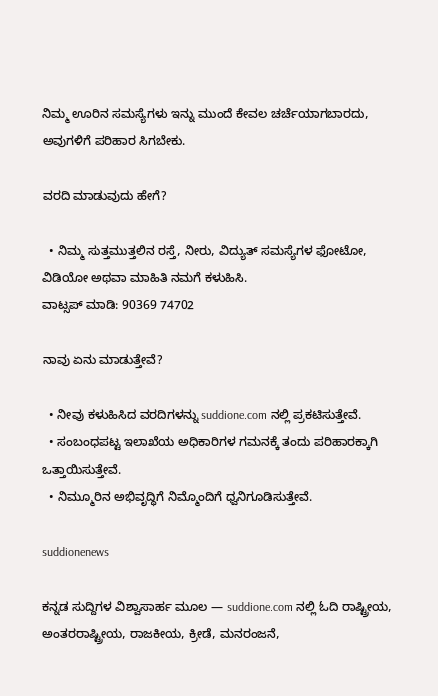ನಿಮ್ಮ ಊರಿನ ಸಮಸ್ಯೆಗಳು ಇನ್ನು ಮುಂದೆ ಕೇವಲ ಚರ್ಚೆಯಾಗಬಾರದು, ಅವುಗಳಿಗೆ ಪರಿಹಾರ ಸಿಗಬೇಕು.

ವರದಿ ಮಾಡುವುದು ಹೇಗೆ?

  • ನಿಮ್ಮ ಸುತ್ತಮುತ್ತಲಿನ ರಸ್ತೆ, ನೀರು, ವಿದ್ಯುತ್ ಸಮಸ್ಯೆಗಳ ಫೋಟೋ, ವಿಡಿಯೋ ಅಥವಾ ಮಾಹಿತಿ ನಮಗೆ ಕಳುಹಿಸಿ.
ವಾಟ್ಸಪ್ ಮಾಡಿ: 90369 74702

ನಾವು ಏನು ಮಾಡುತ್ತೇವೆ?

  • ನೀವು ಕಳುಹಿಸಿದ ವರದಿಗಳನ್ನು suddione.com ನಲ್ಲಿ ಪ್ರಕಟಿಸುತ್ತೇವೆ.
  • ಸಂಬಂಧಪಟ್ಟ ಇಲಾಖೆಯ ಅಧಿಕಾರಿಗಳ ಗಮನಕ್ಕೆ ತಂದು ಪರಿಹಾರಕ್ಕಾಗಿ ಒತ್ತಾಯಿಸುತ್ತೇವೆ.
  • ನಿಮ್ಮೂರಿನ ಅಭಿವೃದ್ಧಿಗೆ ನಿಮ್ಮೊಂದಿಗೆ ಧ್ವನಿಗೂಡಿಸುತ್ತೇವೆ.

suddionenews

ಕನ್ನಡ ಸುದ್ದಿಗಳ ವಿಶ್ವಾಸಾರ್ಹ ಮೂಲ — suddione.com ನಲ್ಲಿ ಓದಿ ರಾಷ್ಟ್ರೀಯ, ಅಂತರರಾಷ್ಟ್ರೀಯ, ರಾಜಕೀಯ, ಕ್ರೀಡೆ, ಮನರಂಜನೆ,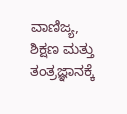ವಾಣಿಜ್ಯ, ಶಿಕ್ಷಣ ಮತ್ತು ತಂತ್ರಜ್ಞಾನಕ್ಕೆ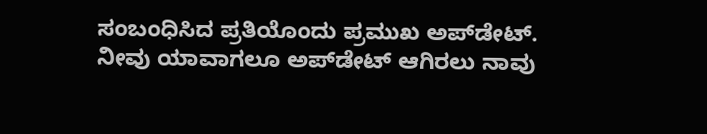ಸಂಬಂಧಿಸಿದ ಪ್ರತಿಯೊಂದು ಪ್ರಮುಖ ಅಪ್‌ಡೇಟ್. ನೀವು ಯಾವಾಗಲೂ ಅಪ್‌ಡೇಟ್ ಆಗಿರಲು ನಾವು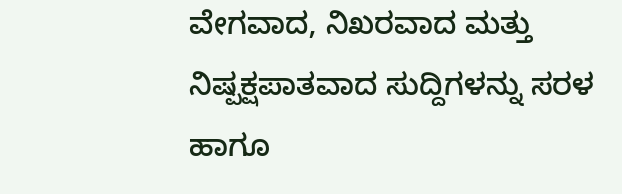ವೇಗವಾದ, ನಿಖರವಾದ ಮತ್ತು ನಿಷ್ಪಕ್ಷಪಾತವಾದ ಸುದ್ದಿಗಳನ್ನು ಸರಳ ಹಾಗೂ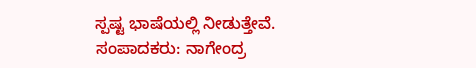ಸ್ಪಷ್ಟ ಭಾಷೆಯಲ್ಲಿ ನೀಡುತ್ತೇವೆ. ಸಂಪಾದಕರು: ನಾಗೇಂದ್ರ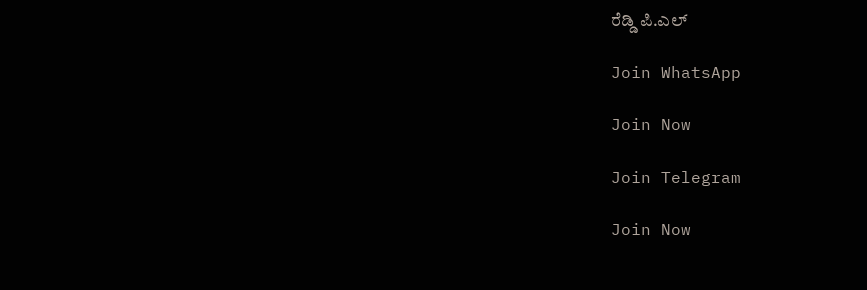ರೆಡ್ಡಿ ಪಿ.ಎಲ್

Join WhatsApp

Join Now

Join Telegram

Join Now